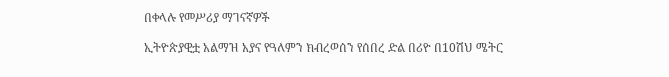በቀላሉ የመሥሪያ ማገናኛዎች

ኢትዮጵያዊቷ አልማዝ አያና የዓለምን ክብረወሰን የሰበረ ድል በሪዮ በ10ሽህ ሜትር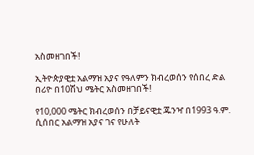አስመዘገበች!

ኢትዮጵያዊቷ አልማዝ አያና የዓለምን ክብረወሰን የሰበረ ድል በሪዮ በ10ሽህ ሜትር አስመዘገበች!

የ10,000 ሜትር ክብረወሰን በቻይናዊቷ ጁንዣ በ1993 ዓ.ም. ሲሰበር አልማዝ አያና ገና የሁለት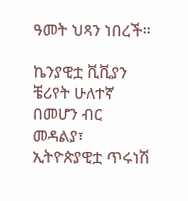ዓመት ህጻን ነበረች።

ኬንያዊቷ ቪቪያን ቼሪየት ሁለተኛ በመሆን ብር መዳልያ፣ ኢትዮጵያዊቷ ጥሩነሽ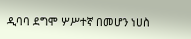ዲባባ ደግሞ ሦሥተኛ በመሆን ነሀስ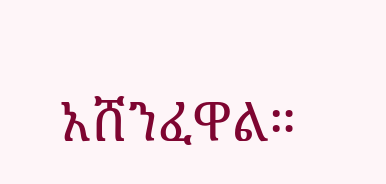አሸንፈዋል።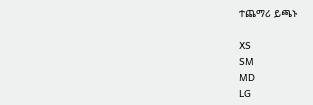ተጨማሪ ይጫኑ

XS
SM
MD
LG